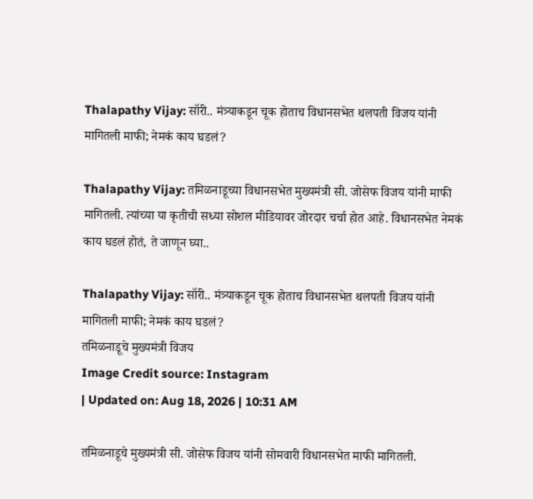Thalapathy Vijay: सॉरी.. मंत्र्याकडून चूक होताच विधानसभेत थलपती विजय यांनी मागितली माफी; नेमकं काय घडलं?

Thalapathy Vijay: तमिळनाडूच्या विधानसभेत मुख्यमंत्री सी. जोसेफ विजय यांनी माफी मागितली. त्यांच्या या कृतीची सध्या सोशल मीडियावर जोरदार चर्चा होत आहे. विधानसभेत नेमकं काय घडलं होतं, ते जाणून घ्या..

Thalapathy Vijay: सॉरी.. मंत्र्याकडून चूक होताच विधानसभेत थलपती विजय यांनी मागितली माफी; नेमकं काय घडलं?
तमिळनाडूचे मुख्यमंत्री विजय
Image Credit source: Instagram
| Updated on: Aug 18, 2026 | 10:31 AM

तमिळनाडूचे मुख्यमंत्री सी. जोसेफ विजय यांनी सोमवारी विधानसभेत माफी मागितली.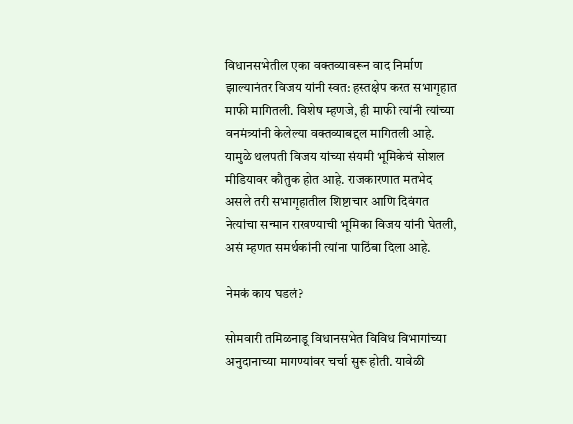विधानसभेतील एका वक्तव्यावरून वाद निर्माण झाल्यानंतर विजय यांनी स्वत: हस्तक्षेप करत सभागृहात माफी मागितली. विशेष म्हणजे, ही माफी त्यांनी त्यांच्या वनमंत्र्यांनी केलेल्या वक्तव्याबद्दल मागितली आहे. यामुळे थलपती विजय यांच्या संयमी भूमिकेचं सोशल मीडियावर कौतुक होत आहे. राजकारणात मतभेद असले तरी सभागृहातील शिष्टाचार आणि दिवंगत नेत्यांचा सन्मान राखण्याची भूमिका विजय यांनी घेतली, असं म्हणत समर्थकांनी त्यांना पाठिंबा दिला आहे.

नेमकं काय घडलं?

सोमवारी तमिळनाडू विधानसभेत विविध विभागांच्या अनुदानाच्या मागण्यांवर चर्चा सुरू होती. यावेळी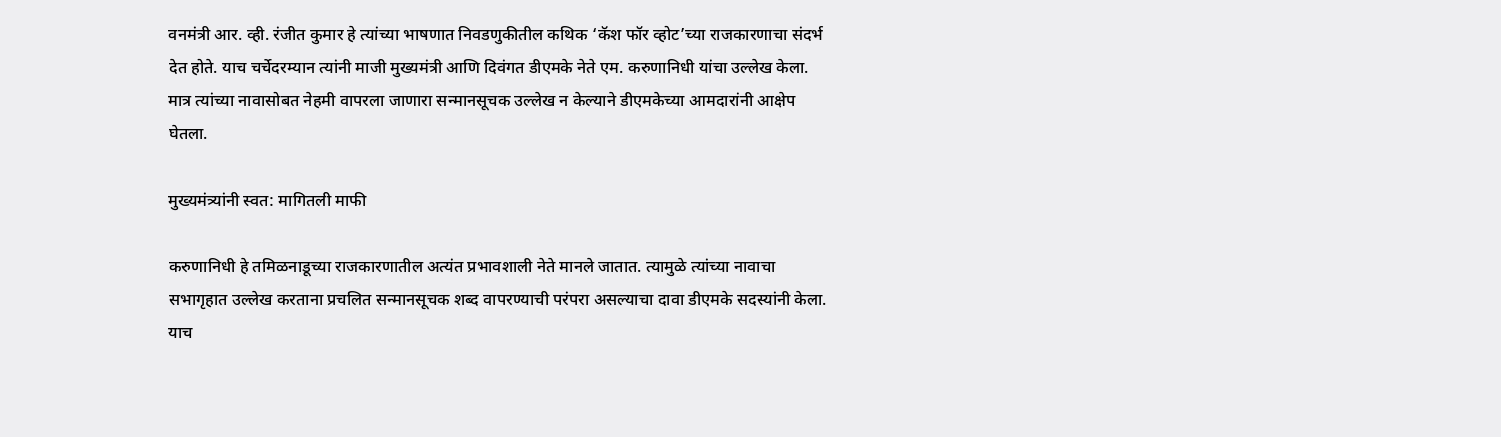वनमंत्री आर. व्ही. रंजीत कुमार हे त्यांच्या भाषणात निवडणुकीतील कथिक ‘कॅश फॉर व्होट’च्या राजकारणाचा संदर्भ देत होते. याच चर्चेदरम्यान त्यांनी माजी मुख्यमंत्री आणि दिवंगत डीएमके नेते एम. करुणानिधी यांचा उल्लेख केला. मात्र त्यांच्या नावासोबत नेहमी वापरला जाणारा सन्मानसूचक उल्लेख न केल्याने डीएमकेच्या आमदारांनी आक्षेप घेतला.

मुख्यमंत्र्यांनी स्वत: मागितली माफी

करुणानिधी हे तमिळनाडूच्या राजकारणातील अत्यंत प्रभावशाली नेते मानले जातात. त्यामुळे त्यांच्या नावाचा सभागृहात उल्लेख करताना प्रचलित सन्मानसूचक शब्द वापरण्याची परंपरा असल्याचा दावा डीएमके सदस्यांनी केला. याच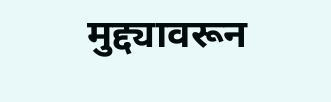मुद्द्यावरून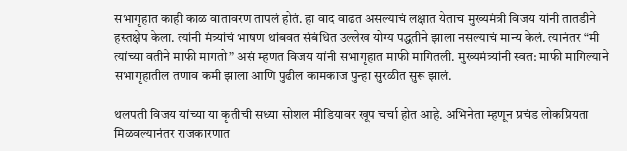सभागृहात काही काळ वातावरण तापलं होतं. हा वाद वाढत असल्याचं लक्षात येताच मुख्यमंत्री विजय यांनी तातडीने हस्तक्षेप केला. त्यांनी मंत्र्यांचं भाषण थांबवत संबंधित उल्लेख योग्य पद्धतीने झाला नसल्याचं मान्य केलं. त्यानंतर “मी त्यांच्या वतीने माफी मागतो” असं म्हणत विजय यांनी सभागृहात माफी मागितली. मुख्यमंत्र्यांनी स्वत: माफी मागिल्याने सभागृहातील तणाव कमी झाला आणि पुढील कामकाज पुन्हा सुरळीत सुरू झालं.

थलपती विजय यांच्या या कृतीची सध्या सोशल मीडियावर खूप चर्चा होत आहे. अभिनेता म्हणून प्रचंड लोकप्रियता मिळवल्यानंतर राजकारणात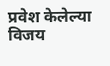प्रवेश केलेल्या विजय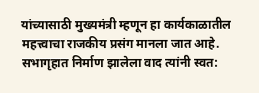यांच्यासाठी मुख्यमंत्री म्हणून हा कार्यकाळातील महत्त्वाचा राजकीय प्रसंग मानला जात आहे. सभागृहात निर्माण झालेला वाद त्यांनी स्वत: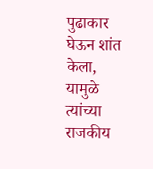पुढाकार घेऊन शांत केला, यामुळे त्यांच्या राजकीय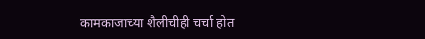कामकाजाच्या शैलीचीही चर्चा होत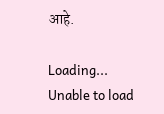आहे.

Loading...
Unable to load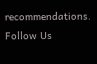recommendations.
Follow Us